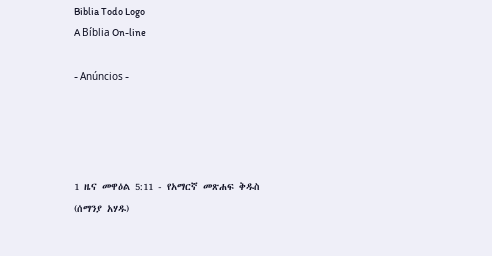Biblia Todo Logo
A Bíblia On-line

- Anúncios -




1 ዜና መዋዕል 5:11 - የአማርኛ መጽሐፍ ቅዱስ (ሰማንያ አሃዱ)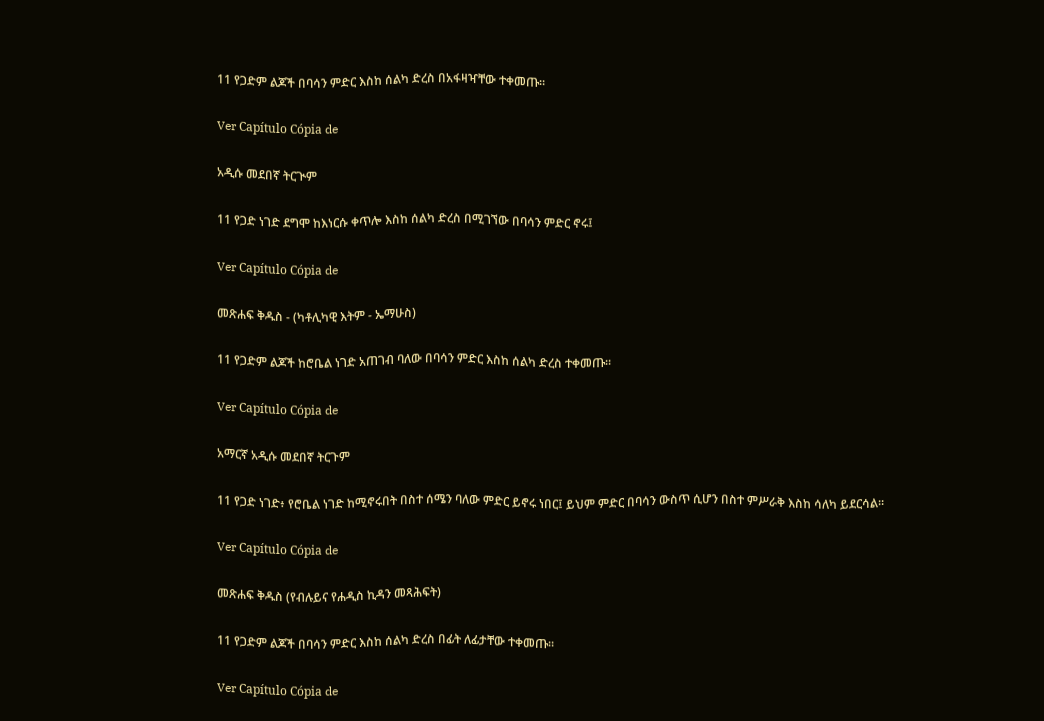11 የጋድም ልጆች በባሳን ምድር እስከ ሰልካ ድረስ በአፋዛዣቸው ተቀመጡ።

Ver Capítulo Cópia de

አዲሱ መደበኛ ትርጒም

11 የጋድ ነገድ ደግሞ ከእነርሱ ቀጥሎ እስከ ሰልካ ድረስ በሚገኘው በባሳን ምድር ኖሩ፤

Ver Capítulo Cópia de

መጽሐፍ ቅዱስ - (ካቶሊካዊ እትም - ኤማሁስ)

11 የጋድም ልጆች ከሮቤል ነገድ አጠገብ ባለው በባሳን ምድር እስከ ሰልካ ድረስ ተቀመጡ።

Ver Capítulo Cópia de

አማርኛ አዲሱ መደበኛ ትርጉም

11 የጋድ ነገድ፥ የሮቤል ነገድ ከሚኖሩበት በስተ ሰሜን ባለው ምድር ይኖሩ ነበር፤ ይህም ምድር በባሳን ውስጥ ሲሆን በስተ ምሥራቅ እስከ ሳለካ ይደርሳል።

Ver Capítulo Cópia de

መጽሐፍ ቅዱስ (የብሉይና የሐዲስ ኪዳን መጻሕፍት)

11 የጋድም ልጆች በባሳን ምድር እስከ ሰልካ ድረስ በፊት ለፊታቸው ተቀመጡ።

Ver Capítulo Cópia de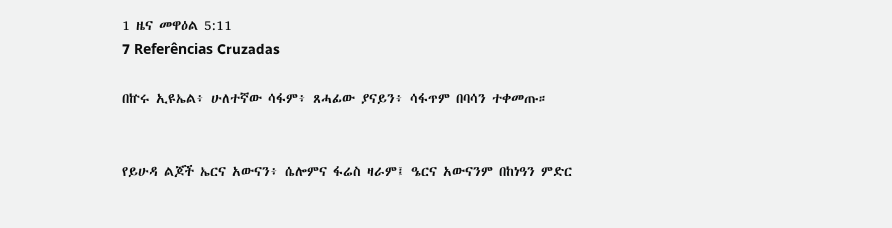1 ዜና መዋዕል 5:11
7 Referências Cruzadas

በኵሩ ኢዩኤል፥ ሁለተኛው ሳፋም፥ ጸሓፊው ያናይን፥ ሳፋጥም በባሳን ተቀመጡ።


የይሁዳ ልጆች ኤርና አውናን፥ ሴሎምና ፋሬስ ዛራም፤ ዔርና አውናንም በከነዓን ምድር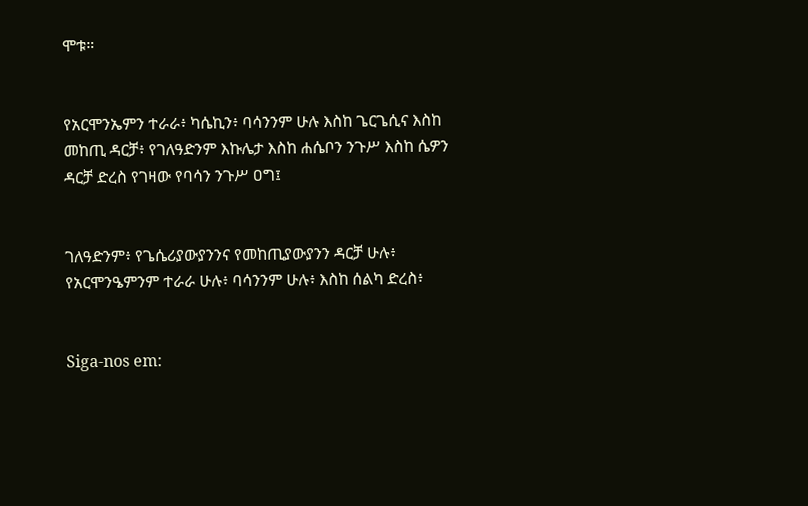ሞቱ።


የአርሞንኤምን ተራራ፥ ካሴኪን፥ ባሳንንም ሁሉ እስከ ጌርጌሲና እስከ መከጢ ዳርቻ፥ የገለዓድንም እኩሌታ እስከ ሐሴቦን ንጉሥ እስከ ሴዎን ዳርቻ ድረስ የገዛው የባሳን ንጉሥ ዐግ፤


ገለዓድንም፥ የጌሴሪያውያንንና የመከጢያውያንን ዳርቻ ሁሉ፥ የአርሞንዔምንም ተራራ ሁሉ፥ ባሳንንም ሁሉ፥ እስከ ሰልካ ድረስ፥


Siga-nos em: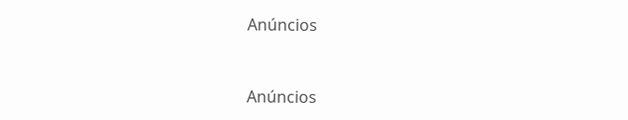Anúncios


Anúncios